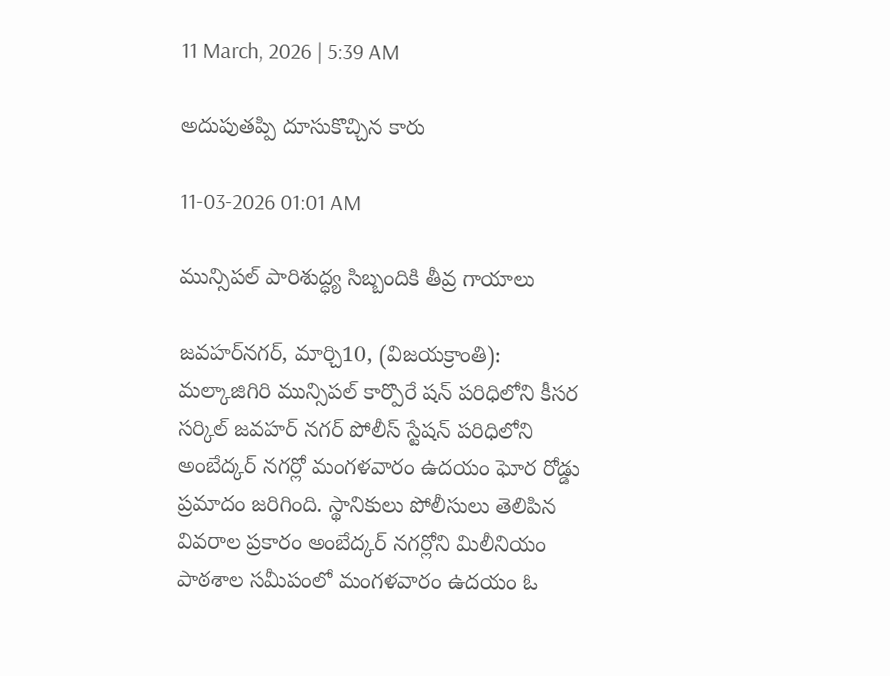11 March, 2026 | 5:39 AM

అదుపుతప్పి దూసుకొచ్చిన కారు

11-03-2026 01:01 AM

మున్సిపల్ పారిశుద్ధ్య సిబ్బందికి తీవ్ర గాయాలు

జవహర్‌నగర్, మార్చి10, (విజయక్రాంతి):  మల్కాజిగిరి మున్సిపల్ కార్పొరే షన్ పరిధిలోని కీసర సర్కిల్ జవహర్ నగర్ పోలీస్ స్టేషన్ పరిధిలోని అంబేద్కర్ నగర్లో మంగళవారం ఉదయం ఘోర రోడ్డు ప్రమాదం జరిగింది. స్థానికులు పోలీసులు తెలిపిన వివరాల ప్రకారం అంబేద్కర్ నగర్లోని మిలీనియం పాఠశాల సమీపంలో మంగళవారం ఉదయం ఓ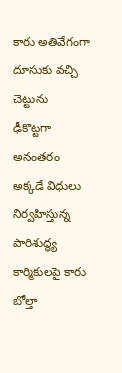కారు అతివేగంగా దూసుకు వచ్చి చెట్టును  ఢీకొట్టగా అనంతరం అక్కడే విధులు నిర్వహిస్తున్న పారిశుద్ధ్య కార్మికులపై కారు బోల్తా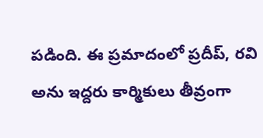పడింది. ఈ ప్రమాదంలో ప్రదీప్, రవి అను ఇద్దరు కార్మికులు తీవ్రంగా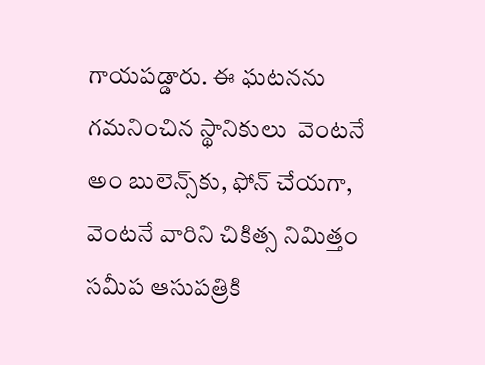గాయపడ్డారు. ఈ ఘటనను గమనించిన స్థానికులు  వెంటనే అం బులెన్స్‌కు, ఫోన్ చేయగా, వెంటనే వారిని చికిత్స నిమిత్తం సమీప ఆసుపత్రికి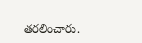తరలించారు.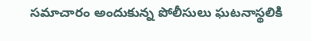సమాచారం అందుకున్న పోలీసులు ఘటనాస్థలికి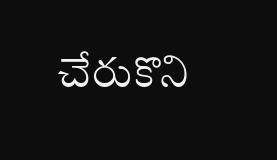చేరుకొని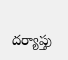దర్యాప్తు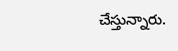చేస్తున్నారు.